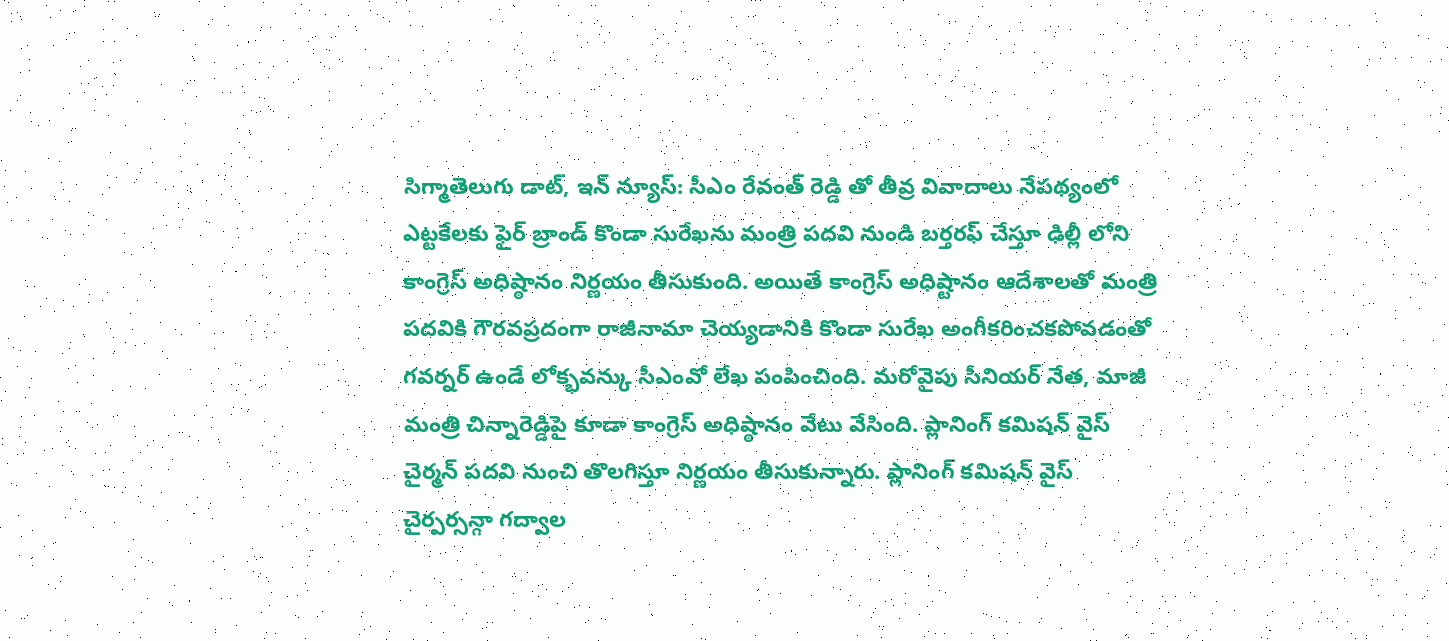సిగ్మాతెలుగు డాట్, ఇన్ న్యూస్: సీఎం రేవంత్ రెడ్డి తో తీవ్ర వివాదాలు నేపథ్యంలో ఎట్టకేలకు ఫైర్ బ్రాండ్ కొండా సురేఖను మంత్రి పదవి నుండి బర్తరఫ్ చేస్తూ ఢిల్లీ లోని కాంగ్రెస్ అధిష్ఠానం నిర్ణయం తీసుకుంది. అయితే కాంగ్రెస్ అధిష్టానం ఆదేశాలతో మంత్రి పదవికి గౌరవప్రదంగా రాజీనామా చెయ్యడానికి కొండా సురేఖ అంగీకరించకపోవడంతో గవర్నర్ ఉండే లోక్భవన్కు సీఎంవో లేఖ పంపించింది. మరోవైపు సీనియర్ నేత, మాజీ మంత్రి చిన్నారెడ్డిపై కూడా కాంగ్రెస్ అధిష్ఠానం వేటు వేసింది. ప్లానింగ్ కమిషన్ వైస్ చైర్మన్ పదవి నుంచి తొలగిస్తూ నిర్ణయం తీసుకున్నారు. ప్లానింగ్ కమిషన్ వైస్ చైర్పర్సన్గా గద్వాల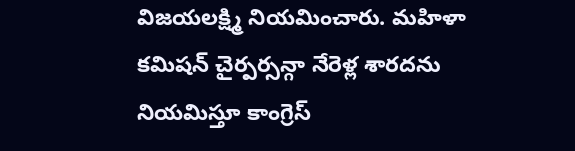విజయలక్ష్మి నియమించారు. మహిళా కమిషన్ చైర్పర్సన్గా నేరెళ్ల శారదను నియమిస్తూ కాంగ్రెస్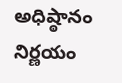అధిష్ఠానం నిర్ణయం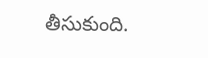తీసుకుంది.